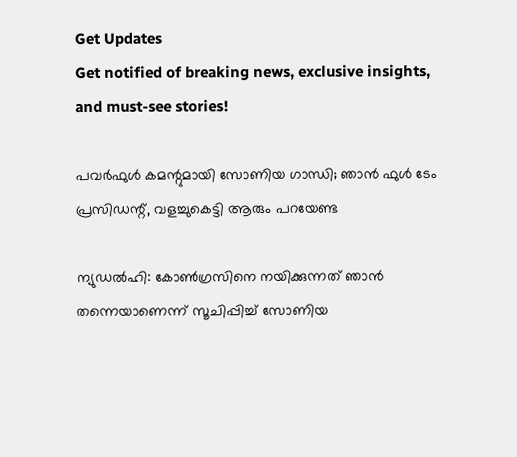Get Updates
Get notified of breaking news, exclusive insights, and must-see stories!

പവര്‍ഫുള്‍ കമന്റുമായി സോണിയ ഗാന്ധി; ഞാന്‍ ഫുള്‍ ടേം പ്രസിഡന്റ്, വളച്ചുകെട്ടി ആരും പറയേണ്ട

ന്യുഡല്‍ഹി: കോണ്‍ഗ്രസിനെ നയിക്കുന്നത് ഞാന്‍ തന്നെയാണെന്ന് സൂചിപ്പിച്ച് സോണിയ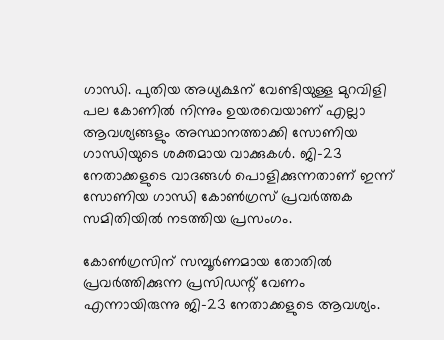ഗാന്ധി. പുതിയ അധ്യക്ഷന് വേണ്ടിയുള്ള മുറവിളി പല കോണില്‍ നിന്നും ഉയരവെയാണ് എല്ലാ ആവശ്യങ്ങളും അസ്ഥാനത്താക്കി സോണിയ ഗാന്ധിയുടെ ശക്തമായ വാക്കുകള്‍. ജി-23 നേതാക്കളുടെ വാദങ്ങള്‍ പൊളിക്കുന്നതാണ് ഇന്ന് സോണിയ ഗാന്ധി കോണ്‍ഗ്രസ് പ്രവര്‍ത്തക സമിതിയില്‍ നടത്തിയ പ്രസംഗം.

കോണ്‍ഗ്രസിന് സമ്പൂര്‍ണമായ തോതില്‍ പ്രവര്‍ത്തിക്കുന്ന പ്രസിഡന്റ് വേണം എന്നായിരുന്നു ജി-23 നേതാക്കളുടെ ആവശ്യം.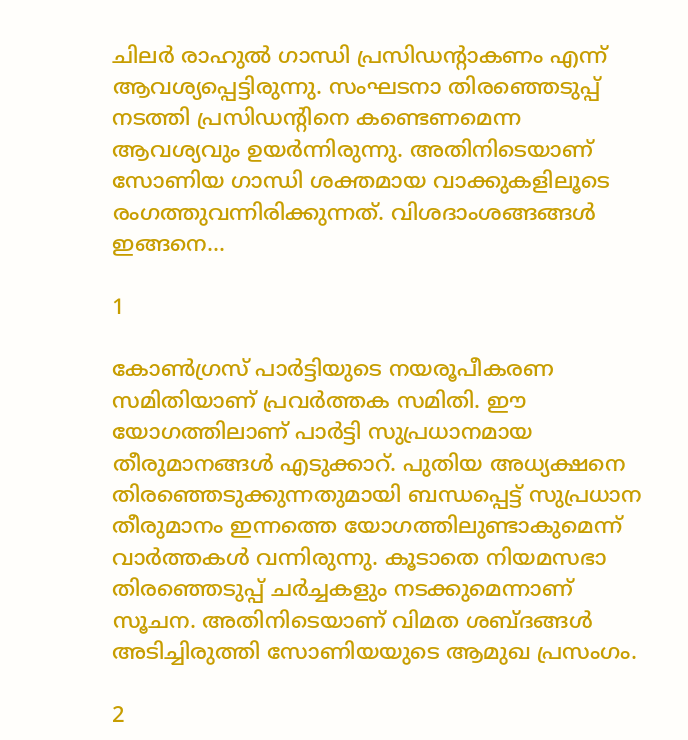ചിലര്‍ രാഹുല്‍ ഗാന്ധി പ്രസിഡന്റാകണം എന്ന് ആവശ്യപ്പെട്ടിരുന്നു. സംഘടനാ തിരഞ്ഞെടുപ്പ് നടത്തി പ്രസിഡന്റിനെ കണ്ടെണമെന്ന ആവശ്യവും ഉയര്‍ന്നിരുന്നു. അതിനിടെയാണ് സോണിയ ഗാന്ധി ശക്തമായ വാക്കുകളിലൂടെ രംഗത്തുവന്നിരിക്കുന്നത്. വിശദാംശങ്ങങ്ങള്‍ ഇങ്ങനെ...

1

കോണ്‍ഗ്രസ് പാര്‍ട്ടിയുടെ നയരൂപീകരണ സമിതിയാണ് പ്രവര്‍ത്തക സമിതി. ഈ യോഗത്തിലാണ് പാര്‍ട്ടി സുപ്രധാനമായ തീരുമാനങ്ങള്‍ എടുക്കാറ്. പുതിയ അധ്യക്ഷനെ തിരഞ്ഞെടുക്കുന്നതുമായി ബന്ധപ്പെട്ട് സുപ്രധാന തീരുമാനം ഇന്നത്തെ യോഗത്തിലുണ്ടാകുമെന്ന് വാര്‍ത്തകള്‍ വന്നിരുന്നു. കൂടാതെ നിയമസഭാ തിരഞ്ഞെടുപ്പ് ചര്‍ച്ചകളും നടക്കുമെന്നാണ് സൂചന. അതിനിടെയാണ് വിമത ശബ്ദങ്ങള്‍ അടിച്ചിരുത്തി സോണിയയുടെ ആമുഖ പ്രസംഗം.

2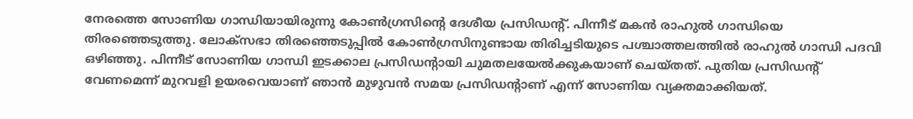നേരത്തെ സോണിയ ഗാന്ധിയായിരുന്നു കോണ്‍ഗ്രസിന്റെ ദേശീയ പ്രസിഡന്റ്. പിന്നീട് മകന്‍ രാഹുല്‍ ഗാന്ധിയെ തിരഞ്ഞെടുത്തു. ലോക്‌സഭാ തിരഞ്ഞെടുപ്പില്‍ കോണ്‍ഗ്രസിനുണ്ടായ തിരിച്ചടിയുടെ പശ്ചാത്തലത്തില്‍ രാഹുല്‍ ഗാന്ധി പദവി ഒഴിഞ്ഞു. പിന്നീട് സോണിയ ഗാന്ധി ഇടക്കാല പ്രസിഡന്റായി ചുമതലയേല്‍ക്കുകയാണ് ചെയ്തത്. പുതിയ പ്രസിഡന്റ് വേണമെന്ന് മുറവളി ഉയരവെയാണ് ഞാന്‍ മുഴുവന്‍ സമയ പ്രസിഡന്റാണ് എന്ന് സോണിയ വ്യക്തമാക്കിയത്.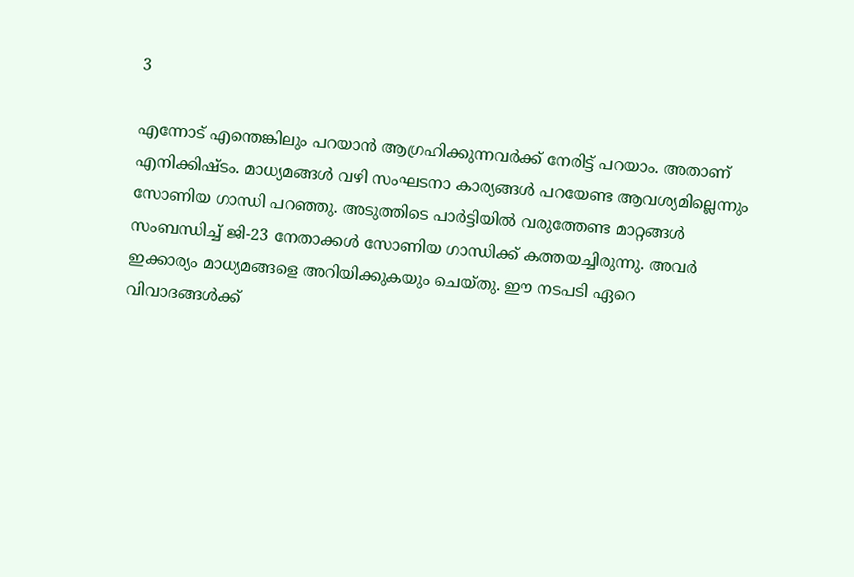3

എന്നോട് എന്തെങ്കിലും പറയാന്‍ ആഗ്രഹിക്കുന്നവര്‍ക്ക് നേരിട്ട് പറയാം. അതാണ് എനിക്കിഷ്ടം. മാധ്യമങ്ങള്‍ വഴി സംഘടനാ കാര്യങ്ങള്‍ പറയേണ്ട ആവശ്യമില്ലെന്നും സോണിയ ഗാന്ധി പറഞ്ഞു. അടുത്തിടെ പാര്‍ട്ടിയില്‍ വരുത്തേണ്ട മാറ്റങ്ങള്‍ സംബന്ധിച്ച് ജി-23 നേതാക്കള്‍ സോണിയ ഗാന്ധിക്ക് കത്തയച്ചിരുന്നു. അവര്‍ ഇക്കാര്യം മാധ്യമങ്ങളെ അറിയിക്കുകയും ചെയ്തു. ഈ നടപടി ഏറെ വിവാദങ്ങള്‍ക്ക്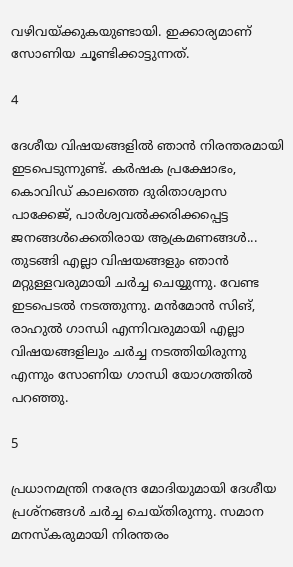വഴിവയ്ക്കുകയുണ്ടായി. ഇക്കാര്യമാണ് സോണിയ ചൂണ്ടിക്കാട്ടുന്നത്.

4

ദേശീയ വിഷയങ്ങളില്‍ ഞാന്‍ നിരന്തരമായി ഇടപെടുന്നുണ്ട്. കര്‍ഷക പ്രക്ഷോഭം, കൊവിഡ് കാലത്തെ ദുരിതാശ്വാസ പാക്കേജ്, പാര്‍ശ്വവല്‍ക്കരിക്കപ്പെട്ട ജനങ്ങള്‍ക്കെതിരായ ആക്രമണങ്ങള്‍... തുടങ്ങി എല്ലാ വിഷയങ്ങളും ഞാന്‍ മറ്റുള്ളവരുമായി ചര്‍ച്ച ചെയ്യുന്നു. വേണ്ട ഇടപെടല്‍ നടത്തുന്നു. മന്‍മോന്‍ സിങ്, രാഹുല്‍ ഗാന്ധി എന്നിവരുമായി എല്ലാ വിഷയങ്ങളിലും ചര്‍ച്ച നടത്തിയിരുന്നു എന്നും സോണിയ ഗാന്ധി യോഗത്തില്‍ പറഞ്ഞു.

5

പ്രധാനമന്ത്രി നരേന്ദ്ര മോദിയുമായി ദേശീയ പ്രശ്‌നങ്ങള്‍ ചര്‍ച്ച ചെയ്തിരുന്നു. സമാന മനസ്‌കരുമായി നിരന്തരം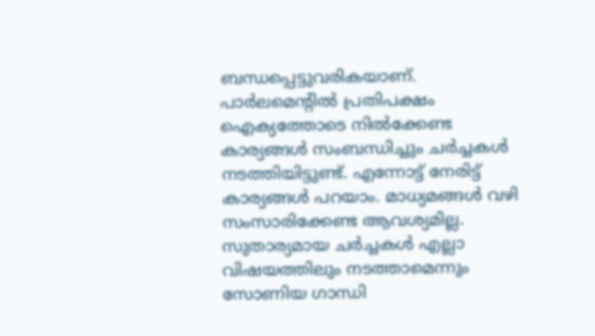ബന്ധപ്പെട്ടുവരികയാണ്. പാര്‍ലമെന്റില്‍ പ്രതിപക്ഷം ഐക്യത്തോടെ നില്‍ക്കേണ്ട കാര്യങ്ങള്‍ സംബന്ധിച്ചും ചര്‍ച്ചകള്‍ നടത്തിയിട്ടുണ്ട്. എന്നോട്ട് നേരിട്ട് കാര്യങ്ങള്‍ പറയാം. മാധ്യമങ്ങള്‍ വഴി സംസാരിക്കേണ്ട ആവശ്യമില്ല. സുതാര്യമായ ചര്‍ച്ചകള്‍ എല്ലാ വിഷയത്തിലും നടത്താമെന്നും സോണിയ ഗാന്ധി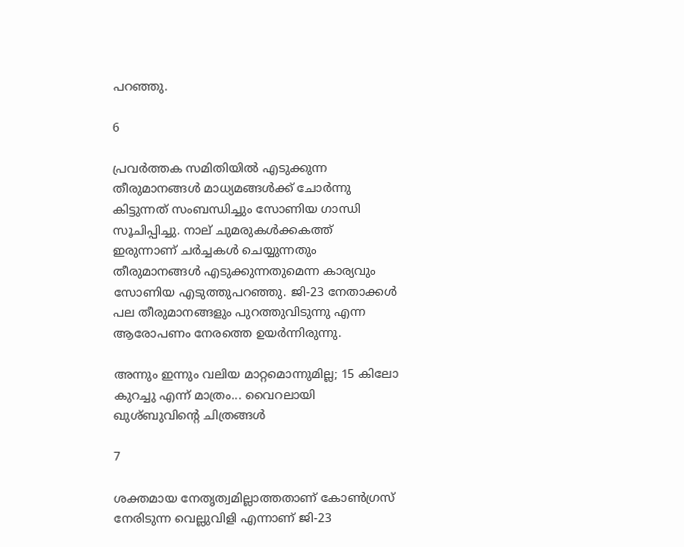പറഞ്ഞു.

6

പ്രവര്‍ത്തക സമിതിയില്‍ എടുക്കുന്ന തീരുമാനങ്ങള്‍ മാധ്യമങ്ങള്‍ക്ക് ചോര്‍ന്നു കിട്ടുന്നത് സംബന്ധിച്ചും സോണിയ ഗാന്ധി സൂചിപ്പിച്ചു. നാല് ചുമരുകള്‍ക്കകത്ത് ഇരുന്നാണ് ചര്‍ച്ചകള്‍ ചെയ്യുന്നതും തീരുമാനങ്ങള്‍ എടുക്കുന്നതുമെന്ന കാര്യവും സോണിയ എടുത്തുപറഞ്ഞു. ജി-23 നേതാക്കള്‍ പല തീരുമാനങ്ങളും പുറത്തുവിടുന്നു എന്ന ആരോപണം നേരത്തെ ഉയര്‍ന്നിരുന്നു.

അന്നും ഇന്നും വലിയ മാറ്റമൊന്നുമില്ല; 15 കിലോ കുറച്ചു എന്ന് മാത്രം... വൈറലായി ഖുശ്ബുവിന്റെ ചിത്രങ്ങള്‍

7

ശക്തമായ നേതൃത്വമില്ലാത്തതാണ് കോണ്‍ഗ്രസ് നേരിടുന്ന വെല്ലുവിളി എന്നാണ് ജി-23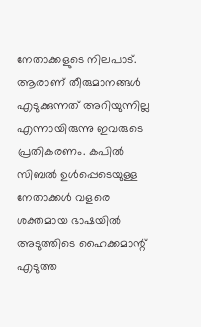നേതാക്കളുടെ നിലപാട്. ആരാണ് തീരുമാനങ്ങള്‍ എടുക്കുന്നത് അറിയുന്നില്ല എന്നായിരുന്നു ഇവരുടെ പ്രതികരണം. കപില്‍ സിബല്‍ ഉള്‍പ്പെടെയുള്ള നേതാക്കള്‍ വളരെ ശക്തമായ ഭാഷയില്‍ അടുത്തിടെ ഹൈക്കമാന്റ് എടുത്ത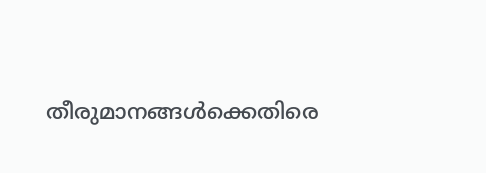തീരുമാനങ്ങള്‍ക്കെതിരെ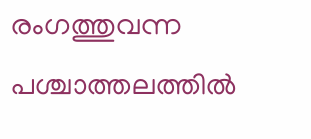രംഗത്തുവന്ന പശ്ചാത്തലത്തില്‍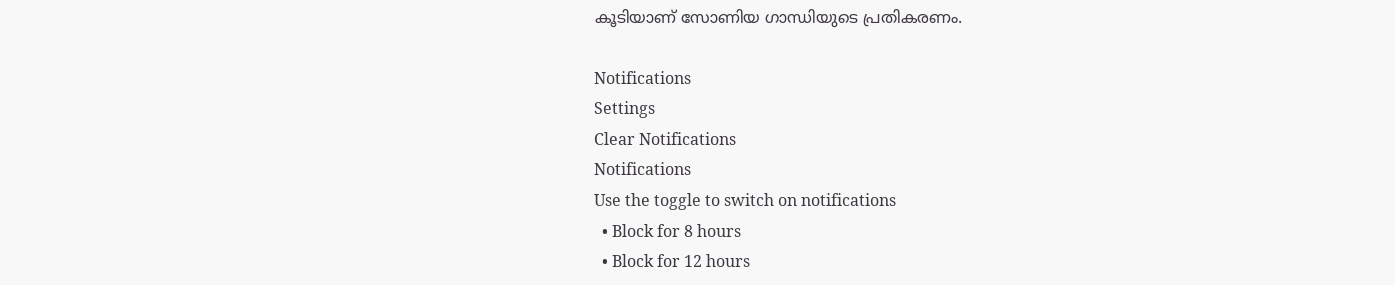കൂടിയാണ് സോണിയ ഗാന്ധിയുടെ പ്രതികരണം.

Notifications
Settings
Clear Notifications
Notifications
Use the toggle to switch on notifications
  • Block for 8 hours
  • Block for 12 hours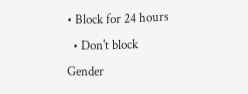• Block for 24 hours
  • Don't block
Gender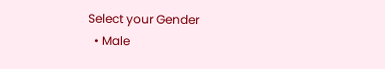Select your Gender
  • Male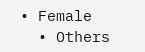• Female
  • Others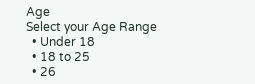Age
Select your Age Range
  • Under 18
  • 18 to 25
  • 26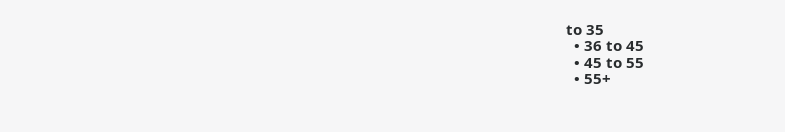to 35
  • 36 to 45
  • 45 to 55
  • 55+